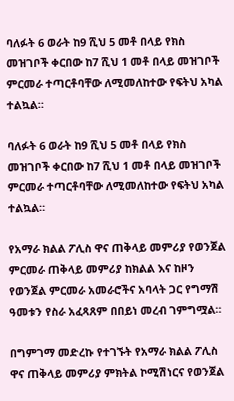ባለፉት 6 ወራት ከ9 ሺህ 5 መቶ በላይ የክስ መዝገቦች ቀርበው ከ7 ሺህ 1 መቶ በላይ መዝገቦች ምርመራ ተጣርቶባቸው ለሚመለከተው የፍትህ አካል ተልኳል።

ባለፉት 6 ወራት ከ9 ሺህ 5 መቶ በላይ የክስ መዝገቦች ቀርበው ከ7 ሺህ 1 መቶ በላይ መዝገቦች ምርመራ ተጣርቶባቸው ለሚመለከተው የፍትህ አካል ተልኳል።

የአማራ ክልል ፖሊስ ዋና ጠቅላይ መምሪያ የወንጀል ምርመራ ጠቅላይ መምሪያ ከክልል እና ከዞን የወንጀል ምርመራ አመራሮችና አባላት ጋር የግማሽ ዓመቱን የስራ አፈጻጸም በበይነ መረብ ገምግሟል።

በግምገማ መድረኩ የተገኙት የአማራ ክልል ፖሊስ ዋና ጠቅላይ መምሪያ ምክትል ኮሚሽነርና የወንጀል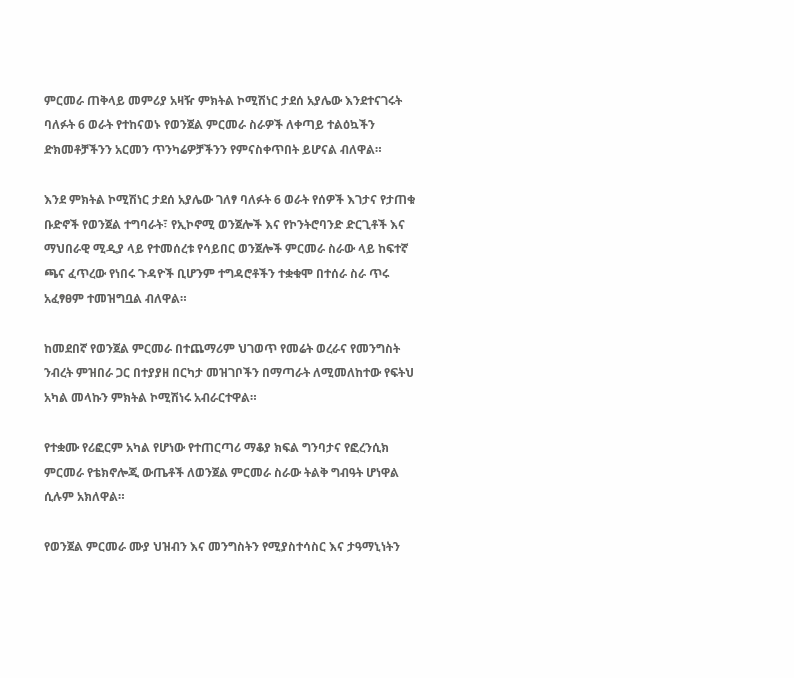ምርመራ ጠቅላይ መምሪያ አዛዥ ምክትል ኮሚሽነር ታደሰ አያሌው እንደተናገሩት ባለፉት 6 ወራት የተከናወኑ የወንጀል ምርመራ ስራዎች ለቀጣይ ተልዕኳችን ድክመቶቻችንን አርመን ጥንካሬዎቻችንን የምናስቀጥበት ይሆናል ብለዋል።

እንደ ምክትል ኮሚሽነር ታደሰ አያሌው ገለፃ ባለፉት 6 ወራት የሰዎች እገታና የታጠቁ ቡድኖች የወንጀል ተግባራት፣ የኢኮኖሚ ወንጀሎች እና የኮንትሮባንድ ድርጊቶች እና ማህበራዊ ሚዲያ ላይ የተመሰረቱ የሳይበር ወንጀሎች ምርመራ ስራው ላይ ከፍተኛ ጫና ፈጥረው የነበሩ ጉዳዮች ቢሆንም ተግዳሮቶችን ተቋቁሞ በተሰራ ስራ ጥሩ አፈፃፀም ተመዝግቧል ብለዋል።

ከመደበኛ የወንጀል ምርመራ በተጨማሪም ህገወጥ የመሬት ወረራና የመንግስት ንብረት ምዝበራ ጋር በተያያዘ በርካታ መዝገቦችን በማጣራት ለሚመለከተው የፍትህ አካል መላኩን ምክትል ኮሚሽነሩ አብራርተዋል።

የተቋሙ የሪፎርም አካል የሆነው የተጠርጣሪ ማቆያ ክፍል ግንባታና የፎረንሲክ ምርመራ የቴክኖሎጂ ውጤቶች ለወንጀል ምርመራ ስራው ትልቅ ግብዓት ሆነዋል ሲሉም አክለዋል።

የወንጀል ምርመራ ሙያ ህዝብን እና መንግስትን የሚያስተሳስር እና ታዓማኒነትን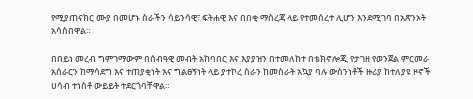የሚያጠናክር ሙያ በመሆኑ ስራችን ሳይንሳዊ፣ ፍትሐዊ እና በበቂ ማስረጃ ላይ የተመሰረተ ሊሆን እንደሚገባ በአጽንኦት አሳስበዋል።

በበይነ መረብ ግምገማውም በሰብዓዊ መብት አከባበር እና እያያዝን በተመለከተ በቴክኖሎጂ የታገዘ የወንጀል ምርመራ አሰራርን ከማሳደግ እና ተጠያቂነት እና ግልፀኝነት ላይ ያተኮረ ስራን ከመስራት አኳያ ባሉ ውስንነቶች ዙሪያ ከተለያዩ ዞኖች ሀሳብ ተነስቶ ውይይት ተደርጎባቸዋል።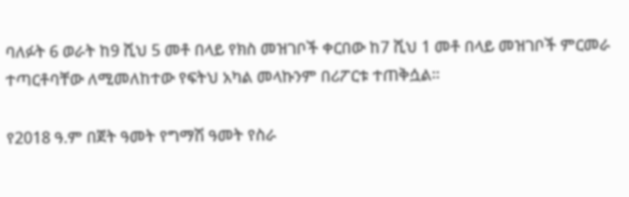ባለፉት 6 ወራት ከ9 ሺህ 5 መቶ በላይ የክስ መዝገቦች ቀርበው ከ7 ሺህ 1 መቶ በላይ መዝገቦች ምርመራ ተጣርቶባቸው ለሚመለከተው የፍትህ አካል መላኩንም በሪፖርቱ ተጠቅሷል።

የ2018 ዓ.ም በጀት ዓመት የግማሽ ዓመት የስራ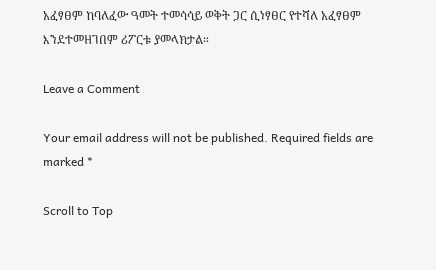አፈፃፀም ከባለፈው ዓመት ተመሳሳይ ወቅት ጋር ሲነፃፀር የተሻለ አፈፃፀም እንደተመዘገበም ሪፖርቱ ያመላክታል።

Leave a Comment

Your email address will not be published. Required fields are marked *

Scroll to Top